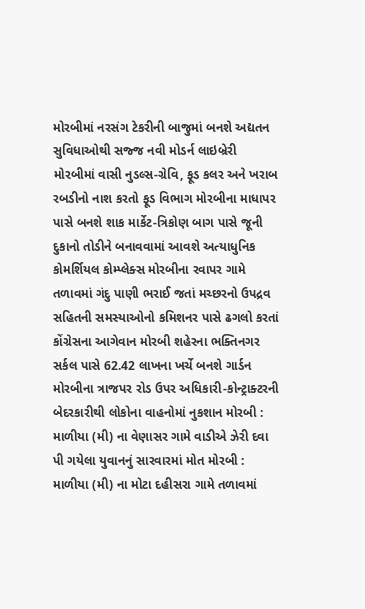મોરબીમાં નરસંગ ટેકરીની બાજુમાં બનશે અદ્યતન સુવિધાઓથી સજ્જ નવી મોડર્ન લાઇબ્રેરી મોરબીમાં વાસી નુડલ્સ-ગ્રેવિ, ફૂડ કલર અને ખરાબ રબડીનો નાશ કરતો ફૂડ વિભાગ મોરબીના માધાપર પાસે બનશે શાક માર્કેટ-ત્રિકોણ બાગ પાસે જૂની દુકાનો તોડીને બનાવવામાં આવશે અત્યાધુનિક કોમર્શિયલ કોમ્પ્લેક્સ મોરબીના રવાપર ગામે તળાવમાં ગંદુ પાણી ભરાઈ જતાં મચ્છરનો ઉપદ્રવ સહિતની સમસ્યાઓનો કમિશનર પાસે ઢગલો કરતાં કોંગ્રેસના આગેવાન મોરબી શહેરના ભક્તિનગર સર્કલ પાસે 62.42 લાખના ખર્ચે બનશે ગાર્ડન મોરબીના ત્રાજપર રોડ ઉપર અધિકારી-કોન્ટ્રાક્ટરની બેદરકારીથી લોકોના વાહનોમાં નુકશાન મોરબી : માળીયા (મી) ના વેણાસર ગામે વાડીએ ઝેરી દવા પી ગયેલા યુવાનનું સારવારમાં મોત મોરબી : માળીયા (મી) ના મોટા દહીસરા ગામે તળાવમાં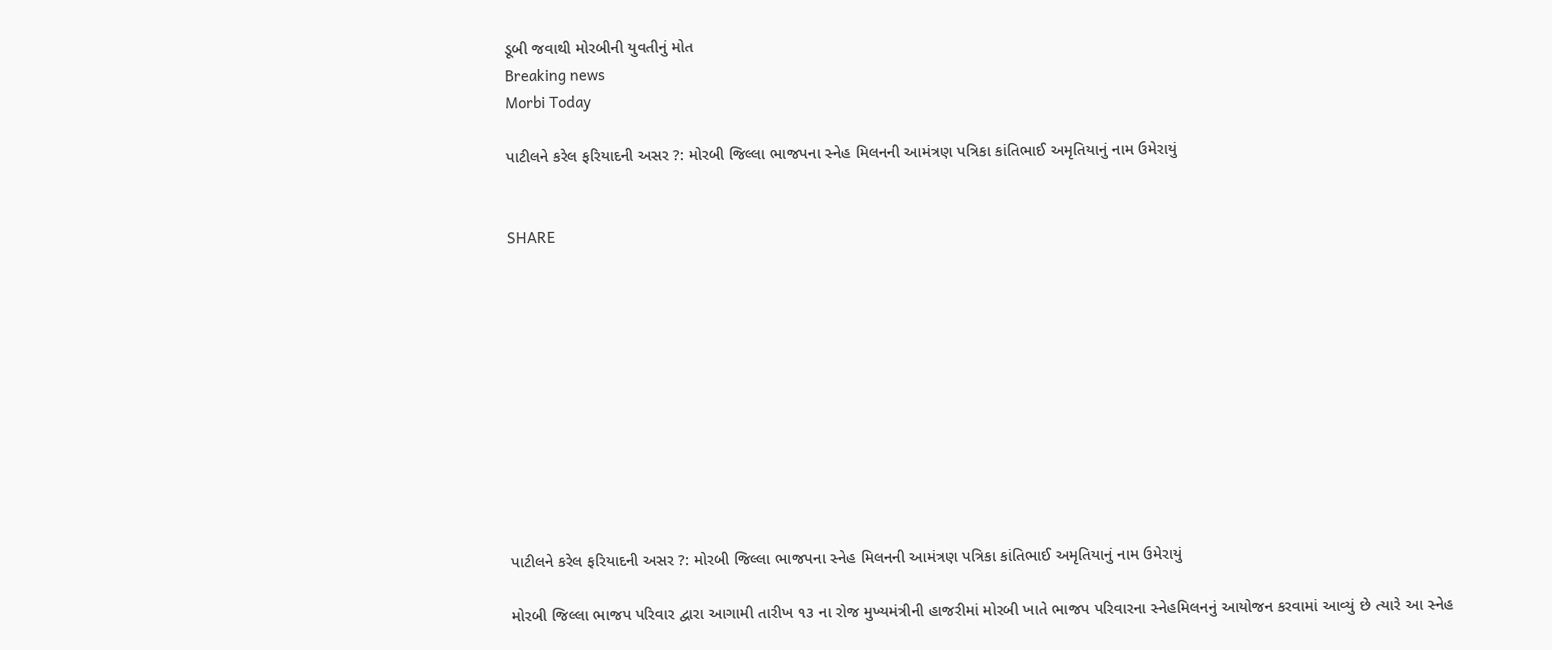ડૂબી જવાથી મોરબીની યુવતીનું મોત
Breaking news
Morbi Today

પાટીલને કરેલ ફરિયાદની અસર ?: મોરબી જિલ્લા ભાજપના સ્નેહ મિલનની આમંત્રણ પત્રિકા કાંતિભાઈ અમૃતિયાનું નામ ઉમેરાયું


SHARE











પાટીલને કરેલ ફરિયાદની અસર ?: મોરબી જિલ્લા ભાજપના સ્નેહ મિલનની આમંત્રણ પત્રિકા કાંતિભાઈ અમૃતિયાનું નામ ઉમેરાયું

મોરબી જિલ્લા ભાજપ પરિવાર દ્વારા આગામી તારીખ ૧૩ ના રોજ મુખ્યમંત્રીની હાજરીમાં મોરબી ખાતે ભાજપ પરિવારના સ્નેહમિલનનું આયોજન કરવામાં આવ્યું છે ત્યારે આ સ્નેહ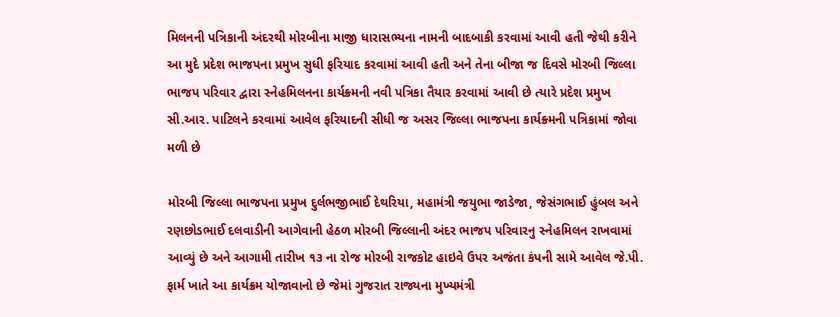મિલનની પત્રિકાની અંદરથી મોરબીના માજી ધારાસભ્યના નામની બાદબાકી કરવામાં આવી હતી જેથી કરીને આ મુદે પ્રદેશ ભાજપના પ્રમુખ સુધી ફરિયાદ કરવામાં આવી હતી અને તેના બીજા જ દિવસે મોરબી જિલ્લા ભાજપ પરિવાર દ્વારા સ્નેહમિલનના કાર્યક્ર્મની નવી પત્રિકા તૈયાર કરવામાં આવી છે ત્યારે પ્રદેશ પ્રમુખ સી.આર. પાટિલને કરવામાં આવેલ ફરિયાદની સીધી જ અસર જિલ્લા ભાજપના કાર્યક્ર્મની પત્રિકામાં જોવા મળી છે

મોરબી જિલ્લા ભાજપના પ્રમુખ દુર્લભજીભાઈ દેથરિયા, મહામંત્રી જયુભા જાડેજા, જેસંગભાઈ હુંબલ અને રણછોડભાઈ દલવાડીની આગેવાની હેઠળ મોરબી જિલ્લાની અંદર ભાજપ પરિવારનુ સ્નેહમિલન રાખવામાં આવ્યું છે અને આગામી તારીખ ૧૩ ના રોજ મોરબી રાજકોટ હાઇવે ઉપર અજંતા કંપની સામે આવેલ જે.પી. ફાર્મ ખાતે આ કાર્યક્રમ યોજાવાનો છે જેમાં ગુજરાત રાજ્યના મુખ્યમંત્રી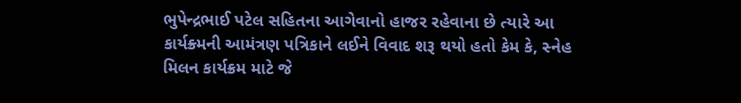ભુપેન્દ્રભાઈ પટેલ સહિતના આગેવાનો હાજર રહેવાના છે ત્યારે આ કાર્યક્ર્મની આમંત્રણ પત્રિકાને લઈને વિવાદ શરૂ થયો હતો કેમ કે, સ્નેહ મિલન કાર્યક્રમ માટે જે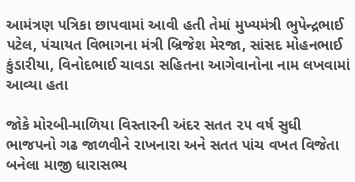આમંત્રણ પત્રિકા છાપવામાં આવી હતી તેમાં મુખ્યમંત્રી ભુપેન્દ્રભાઈ પટેલ, પંચાયત વિભાગના મંત્રી બ્રિજેશ મેરજા, સાંસદ મોહનભાઈ કુંડારીયા, વિનોદભાઈ ચાવડા સહિતના આગેવાનોના નામ લખવામાં આવ્યા હતા

જોકે મોરબી-માળિયા વિસ્તારની અંદર સતત ૨૫ વર્ષ સુધી ભાજપનો ગઢ જાળવીને રાખનારા અને સતત પાંચ વખત વિજેતા બનેલા માજી ધારાસભ્ય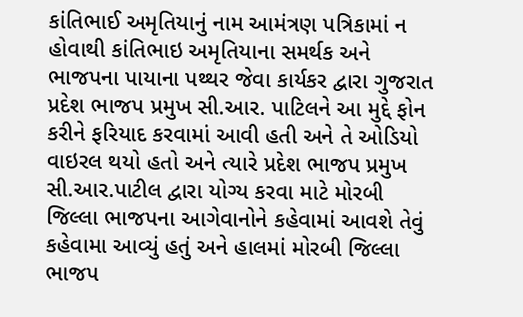કાંતિભાઈ અમૃતિયાનું નામ આમંત્રણ પત્રિકામાં ન હોવાથી કાંતિભાઇ અમૃતિયાના સમર્થક અને ભાજપના પાયાના પથ્થર જેવા કાર્યકર દ્વારા ગુજરાત પ્રદેશ ભાજપ પ્રમુખ સી.આર. પાટિલને આ મુદ્દે ફોન કરીને ફરિયાદ કરવામાં આવી હતી અને તે ઓડિયો વાઇરલ થયો હતો અને ત્યારે પ્રદેશ ભાજપ પ્રમુખ સી.આર.પાટીલ દ્વારા યોગ્ય કરવા માટે મોરબી જિલ્લા ભાજપના આગેવાનોને કહેવામાં આવશે તેવું કહેવામા આવ્યું હતું અને હાલમાં મોરબી જિલ્લા ભાજપ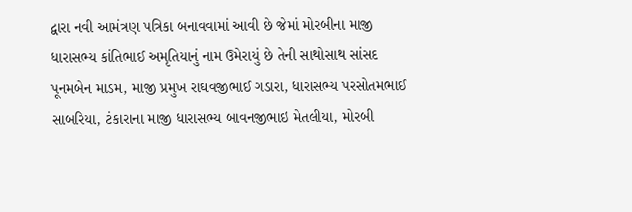દ્વારા નવી આમંત્રણ પત્રિકા બનાવવામાં આવી છે જેમાં મોરબીના માજી ધારાસભ્ય કાંતિભાઈ અમૃતિયાનું નામ ઉમેરાયું છે તેની સાથોસાથ સાંસદ પૂનમબેન માડમ, માજી પ્રમુખ રાઘવજીભાઈ ગડારા, ધારાસભ્ય પરસોતમભાઈ સાબરિયા, ટંકારાના માજી ધારાસભ્ય બાવનજીભાઇ મેતલીયા, મોરબી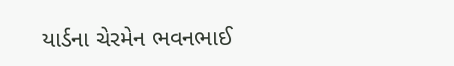યાર્ડના ચેરમેન ભવનભાઈ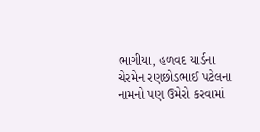ભાગીયા, હળવદ યાર્ડના ચેરમેન રણછોડભાઈ પટેલના નામનો પણ ઉમેરો કરવામાં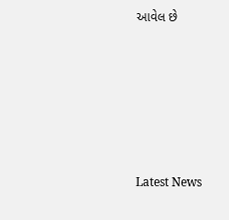આવેલ છે






Latest News